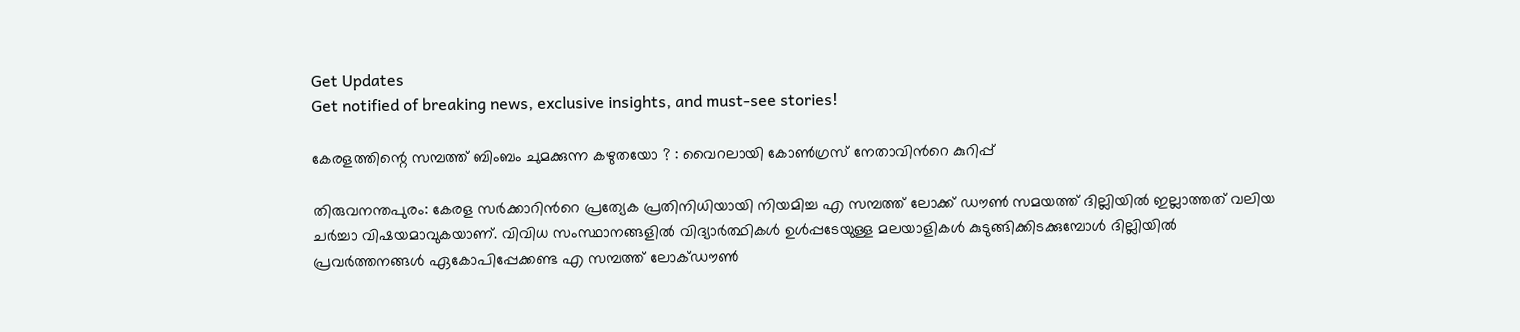Get Updates
Get notified of breaking news, exclusive insights, and must-see stories!

കേരളത്തിന്റെ സമ്പത്ത് ബിംബം ചുമക്കുന്ന കഴുതയോ ? : വൈറലായി കോണ്‍ഗ്രസ് നേതാവിന്‍റെ കുറിപ്പ്

തിരുവനന്തപുരം: കേരള സര്‍ക്കാറിന്‍റെ പ്രത്യേക പ്രതിനിധിയായി നിയമിച്ച എ സമ്പത്ത് ലോക്ക് ഡൗണ്‍ സമയത്ത് ദില്ലിയില്‍ ഇല്ലാത്തത് വലിയ ചര്‍ച്ചാ വിഷയമാവുകയാണ്. വിവിധ സംസ്ഥാനങ്ങളില്‍ വിദ്യാര്‍ത്ഥികള്‍ ഉള്‍പ്പടേയുള്ള മലയാളികള്‍ കുടുങ്ങിക്കിടക്കുമ്പോള്‍ ദില്ലിയില്‍ പ്രവര്‍ത്തനങ്ങള്‍ ഏകോപിപ്പേക്കണ്ട എ സമ്പത്ത് ലോക്‌ഡൗൺ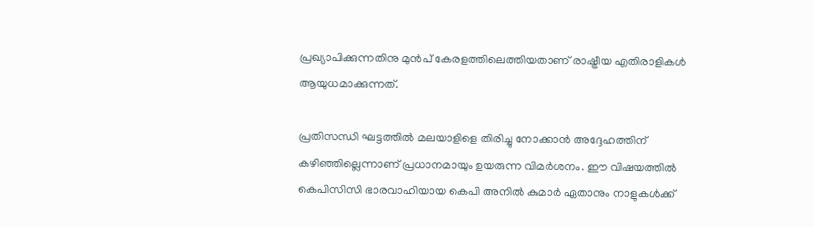പ്രഖ്യാപിക്കുന്നതിനു മുൻപ് കേരളത്തിലെത്തിയതാണ് രാഷ്ട്രീയ എതിരാളികള്‍ ആയുധമാക്കുന്നത്.

പ്രതിസന്ധി ഘട്ടത്തില്‍ മലയാളിളെ തിരിച്ചു നോക്കാന്‍ അദ്ദേഹത്തിന് കഴിഞ്ഞില്ലെന്നാണ് പ്രധാനമായും ഉയരുന്ന വിമര്‍ശനം. ഈ വിഷയത്തില്‍ കെപിസിസി ഭാരവാഹിയായ കെപി അനില്‍ കുമാര്‍ ഏതാനും നാളുകള്‍ക്ക്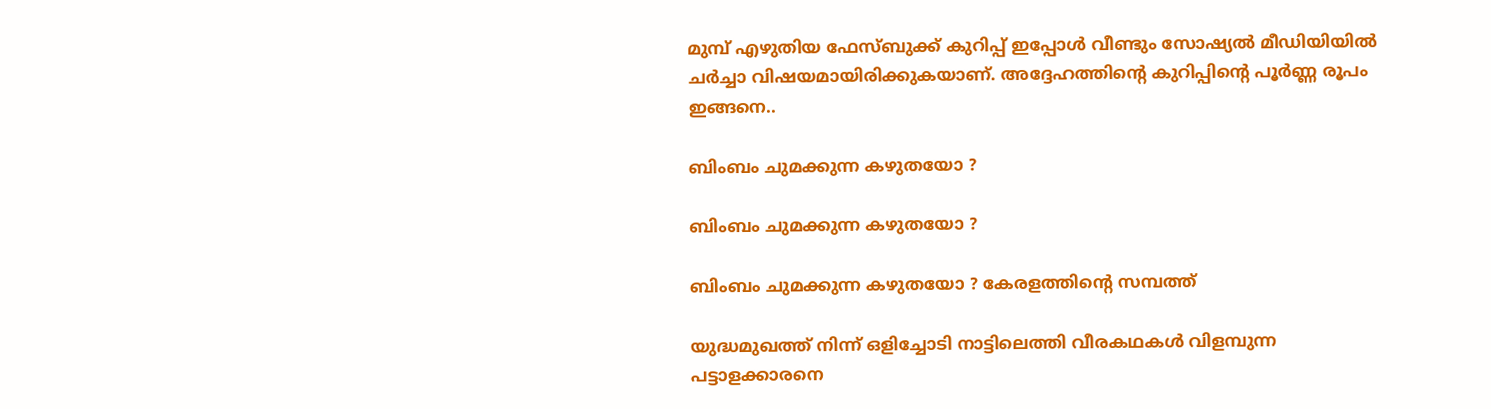മുമ്പ് എഴുതിയ ഫേസ്ബുക്ക് കുറിപ്പ് ഇപ്പോള്‍ വീണ്ടും സോഷ്യല്‍ മീഡിയിയില്‍ ചര്‍ച്ചാ വിഷയമായിരിക്കുകയാണ്. അദ്ദേഹത്തിന്‍റെ കുറിപ്പിന്‍റെ പൂര്‍ണ്ണ രൂപം ഇങ്ങനെ..

ബിംബം ചുമക്കുന്ന കഴുതയോ ?

ബിംബം ചുമക്കുന്ന കഴുതയോ ?

ബിംബം ചുമക്കുന്ന കഴുതയോ ? കേരളത്തിന്റെ സമ്പത്ത്

യുദ്ധമുഖത്ത് നിന്ന് ഒളിച്ചോടി നാട്ടിലെത്തി വീരകഥകൾ വിളമ്പുന്ന പട്ടാളക്കാരനെ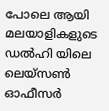പോലെ ആയി മലയാളികളുടെ ഡൽഹി യിലെ ലെയ്സൺ ഓഫീസർ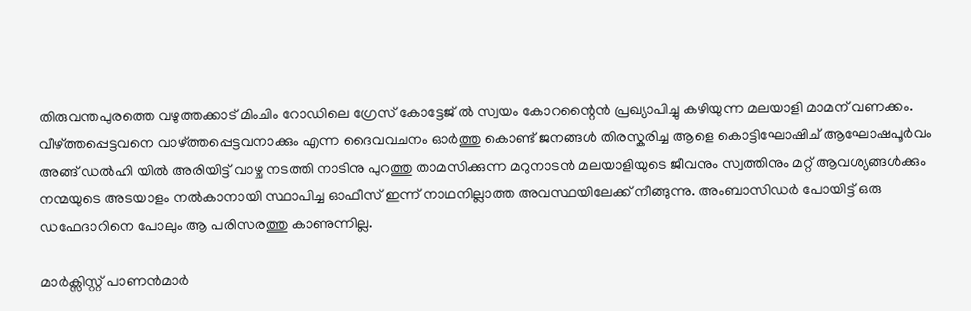തിരുവന്തപുരത്തെ വഴുത്തക്കാട് മിംചിം റോഡിലെ ഗ്രേസ് കോട്ടേജ് ൽ സ്വയം കോറന്റൈൻ പ്രഖ്യാപിച്ചു കഴിയുന്ന മലയാളി മാമന് വണക്കം. വീഴ്ത്തപ്പെട്ടവനെ വാഴ്ത്തപ്പെട്ടവനാക്കും എന്ന ദൈവവചനം ഓർത്തു കൊണ്ട് ജനങ്ങൾ തിരസ്കരിച്ച ആളെ കൊട്ടിഘോഷിച് ആഘോഷപൂർവം അങ്ങ് ഡൽഹി യിൽ അരിയിട്ട് വാഴ്ച നടത്തി നാടിനു പുറത്തു താമസിക്കുന്ന മറുനാടൻ മലയാളിയുടെ ജീവനും സ്വത്തിനും മറ്റ് ആവശ്യങ്ങൾക്കും നന്മയുടെ അടയാളം നൽകാനായി സ്ഥാപിച്ച ഓഫീസ് ഇന്ന് നാഥനില്ലാത്ത അവസ്ഥയിലേക്ക് നീങ്ങുന്നു. അംബാസിഡർ പോയിട്ട് ഒരു ഡഫേദാറിനെ പോലും ആ പരിസരത്തു കാണുന്നില്ല.

മാർക്സിസ്റ്റ് പാണൻമാർ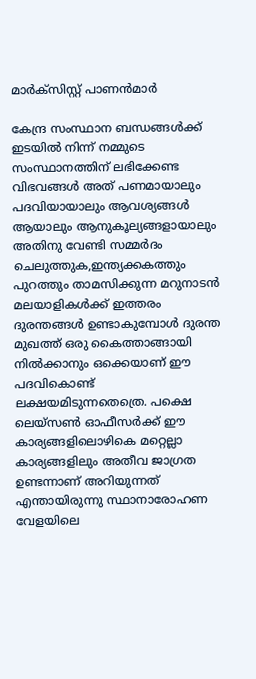മാർക്സിസ്റ്റ് പാണൻമാർ

കേന്ദ്ര സംസ്ഥാന ബന്ധങ്ങൾക്ക് ഇടയിൽ നിന്ന് നമ്മുടെ സംസ്ഥാനത്തിന് ലഭിക്കേണ്ട വിഭവങ്ങൾ അത് പണമായാലും പദവിയായാലും ആവശ്യങ്ങൾ ആയാലും ആനുകൂല്യങ്ങളായാലും അതിനു വേണ്ടി സമ്മർദം ചെലുത്തുക,ഇന്ത്യക്കകത്തും പുറത്തും താമസിക്കുന്ന മറുനാടൻ മലയാളികൾക്ക് ഇത്തരം ദുരന്തങ്ങൾ ഉണ്ടാകുമ്പോൾ ദുരന്ത മുഖത്ത് ഒരു കൈത്താങ്ങായി നിൽക്കാനും ഒക്കെയാണ് ഈ പദവികൊണ്ട് ലക്ഷയമിടുന്നതെത്രെ. പക്ഷെ ലെയ്സൺ ഓഫീസർക്ക് ഈ കാര്യങ്ങളിലൊഴികെ മറ്റെല്ലാ കാര്യങ്ങളിലും അതീവ ജാഗ്രത ഉണ്ടന്നാണ് അറിയുന്നത് എന്തായിരുന്നു സ്ഥാനാരോഹണ വേളയിലെ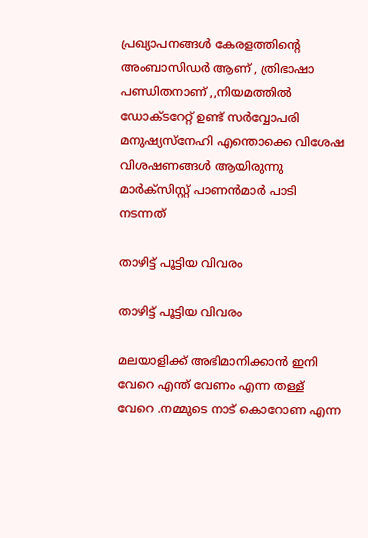പ്രഖ്യാപനങ്ങൾ കേരളത്തിന്റെ അംബാസിഡർ ആണ് , ത്രിഭാഷാ പണ്ഡിതനാണ് ,,നിയമത്തിൽ ഡോക്ടറേറ്റ് ഉണ്ട് സർവ്വോപരി മനുഷ്യസ്നേഹി എന്തൊക്കെ വിശേഷ വിശഷണങ്ങൾ ആയിരുന്നു മാർക്സിസ്റ്റ് പാണൻമാർ പാടി നടന്നത്

താഴിട്ട് പൂട്ടിയ വിവരം

താഴിട്ട് പൂട്ടിയ വിവരം

മലയാളിക്ക് അഭിമാനിക്കാൻ ഇനി വേറെ എന്ത് വേണം എന്ന തള്ള് വേറെ .നമ്മുടെ നാട് കൊറോണ എന്ന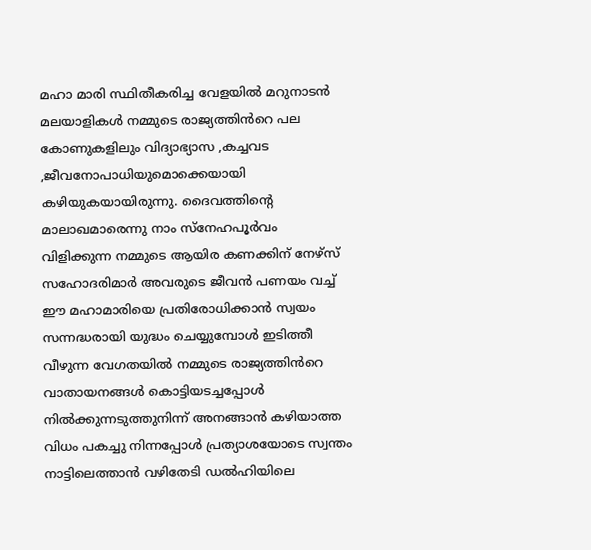മഹാ മാരി സ്ഥിതീകരിച്ച വേളയിൽ മറുനാടൻ മലയാളികൾ നമ്മുടെ രാജ്യത്തിൻറെ പല കോണുകളിലും വിദ്യാഭ്യാസ ,കച്ചവട ,ജീവനോപാധിയുമൊക്കെയായി കഴിയുകയായിരുന്നു. ദൈവത്തിന്റെ മാലാഖമാരെന്നു നാം സ്നേഹപൂർവം വിളിക്കുന്ന നമ്മുടെ ആയിര കണക്കിന് നേഴ്സ് സഹോദരിമാർ അവരുടെ ജീവൻ പണയം വച്ച് ഈ മഹാമാരിയെ പ്രതിരോധിക്കാൻ സ്വയം സന്നദ്ധരായി യുദ്ധം ചെയ്യുമ്പോൾ ഇടിത്തീ വീഴുന്ന വേഗതയിൽ നമ്മുടെ രാജ്യത്തിൻറെ വാതായനങ്ങൾ കൊട്ടിയടച്ചപ്പോൾ നിൽക്കുന്നടുത്തുനിന്ന് അനങ്ങാൻ കഴിയാത്ത വിധം പകച്ചു നിന്നപ്പോൾ പ്രത്യാശയോടെ സ്വന്തം നാട്ടിലെത്താൻ വഴിതേടി ഡൽഹിയിലെ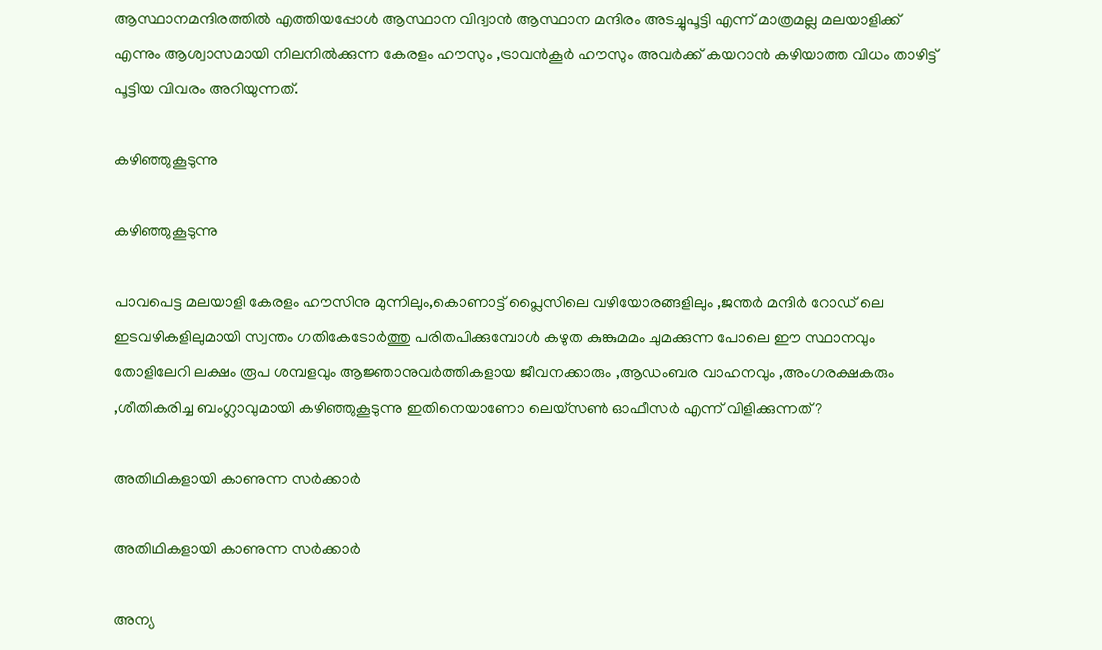ആസ്ഥാനമന്ദിരത്തിൽ എത്തിയപ്പോൾ ആസ്ഥാന വിദ്വാൻ ആസ്ഥാന മന്ദിരം അടച്ചുപൂട്ടി എന്ന് മാത്രമല്ല മലയാളിക്ക് എന്നും ആശ്വാസമായി നിലനിൽക്കുന്ന കേരളം ഹൗസും ,ട്രാവൻകൂർ ഹൗസും അവർക്ക് കയറാൻ കഴിയാത്ത വിധം താഴിട്ട് പൂട്ടിയ വിവരം അറിയുന്നത്.

കഴിഞ്ഞുകൂടുന്നു

കഴിഞ്ഞുകൂടുന്നു

പാവപെട്ട മലയാളി കേരളം ഹൗസിനു മുന്നിലും,കൊണാട്ട് പ്ലൈസിലെ വഴിയോരങ്ങളിലും ,ജന്തർ മന്ദിർ റോഡ് ലെ ഇടവഴികളിലുമായി സ്വന്തം ഗതികേടോർത്തു പരിതപിക്കുമ്പോൾ കഴുത കുങ്കുമമം ചുമക്കുന്ന പോലെ ഈ സ്ഥാനവും തോളിലേറി ലക്ഷം രൂപ ശമ്പളവും ആജ്ഞാനുവർത്തികളായ ജീവനക്കാരും ,ആഡംബര വാഹനവും ,അംഗരക്ഷകരും ,ശീതികരിച്ച ബംഗ്ലാവുമായി കഴിഞ്ഞുകൂടുന്നു ഇതിനെയാണോ ലെയ്സൺ ഓഫീസർ എന്ന് വിളിക്കുന്നത് ?

അതിഥികളായി കാണുന്ന സർക്കാർ

അതിഥികളായി കാണുന്ന സർക്കാർ

അന്യ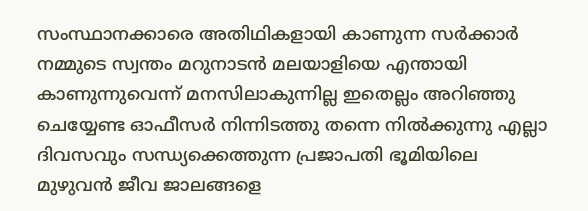സംസ്ഥാനക്കാരെ അതിഥികളായി കാണുന്ന സർക്കാർ നമ്മുടെ സ്വന്തം മറുനാടൻ മലയാളിയെ എന്തായി കാണുന്നുവെന്ന് മനസിലാകുന്നില്ല ഇതെല്ലം അറിഞ്ഞു ചെയ്യേണ്ട ഓഫീസർ നിന്നിടത്തു തന്നെ നിൽക്കുന്നു എല്ലാ ദിവസവും സന്ധ്യക്കെത്തുന്ന പ്രജാപതി ഭൂമിയിലെ മുഴുവൻ ജീവ ജാലങ്ങളെ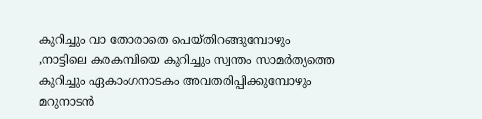കുറിച്ചും വാ തോരാതെ പെയ്തിറങ്ങുമ്പോഴും ,നാട്ടിലെ കരകമ്പിയെ കുറിച്ചും സ്വന്തം സാമർത്യത്തെ കുറിച്ചും ഏകാംഗനാടകം അവതരിപ്പിക്കുമ്പോഴും മറുനാടൻ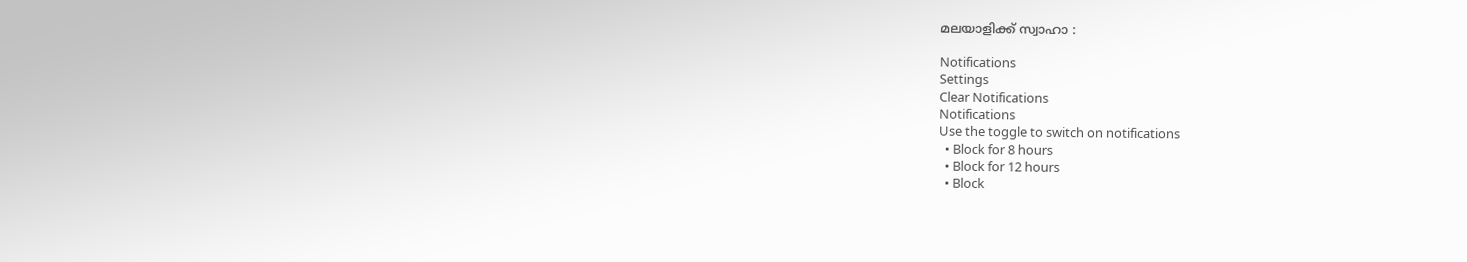മലയാളിക്ക് സ്വാഹാ :

Notifications
Settings
Clear Notifications
Notifications
Use the toggle to switch on notifications
  • Block for 8 hours
  • Block for 12 hours
  • Block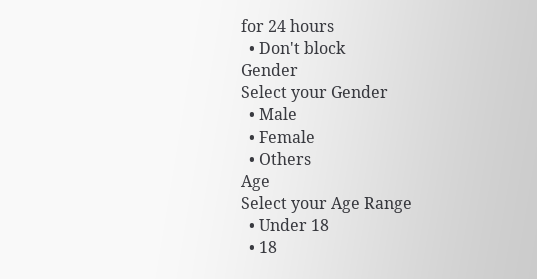for 24 hours
  • Don't block
Gender
Select your Gender
  • Male
  • Female
  • Others
Age
Select your Age Range
  • Under 18
  • 18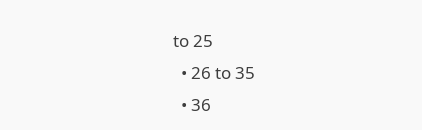to 25
  • 26 to 35
  • 36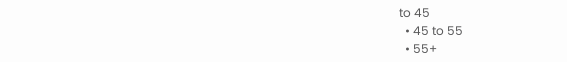to 45
  • 45 to 55
  • 55+